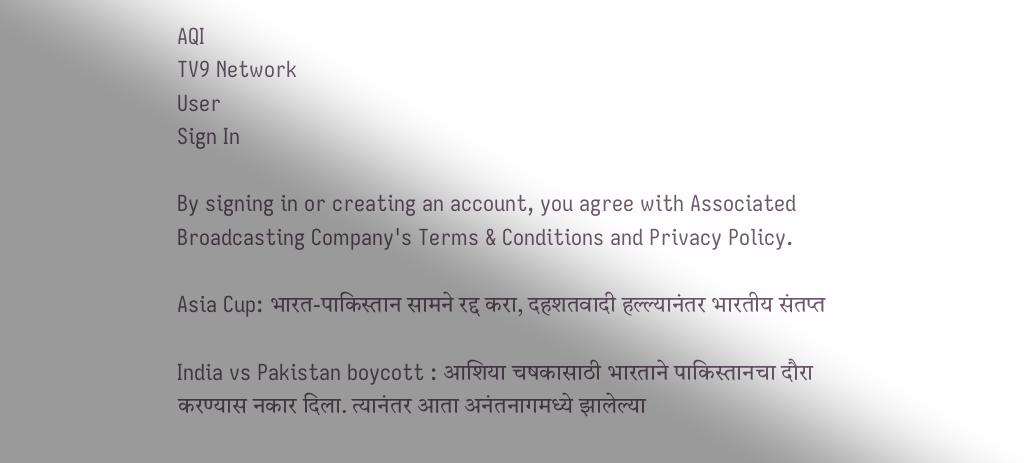AQI
TV9 Network
User
Sign In

By signing in or creating an account, you agree with Associated Broadcasting Company's Terms & Conditions and Privacy Policy.

Asia Cup: भारत-पाकिस्तान सामने रद्द करा, दहशतवादी हल्ल्यानंतर भारतीय संतप्त

India vs Pakistan boycott : आशिया चषकासाठी भारताने पाकिस्तानचा दौरा करण्यास नकार दिला. त्यानंतर आता अनंतनागमध्ये झालेल्या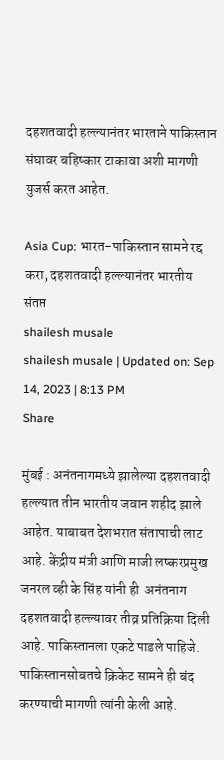दहशतवादी हल्ल्यानंतर भारताने पाकिस्तान संघावर बहिष्कार टाकावा अशी मागणी युजर्स करत आहेत.

Asia Cup: भारत-पाकिस्तान सामने रद्द करा, दहशतवादी हल्ल्यानंतर भारतीय संतप्त
shailesh musale
shailesh musale | Updated on: Sep 14, 2023 | 8:13 PM
Share

मुंबई : अनंतनागमध्ये झालेल्या दहशतवादी हल्ल्यात तीन भारतीय जवान शहीद झाले आहेत. याबाबत देशभरात संतापाची लाट आहे. केंद्रीय मंत्री आणि माजी लष्करप्रमुख जनरल व्ही के सिंह यांनी ही  अनंतनाग दहशतवादी हल्ल्यावर तीव्र प्रतिक्रिया दिली आहे. पाकिस्तानला एकटे पाडले पाहिजे. पाकिस्तानसोबतचे क्रिकेट सामने ही बंद करण्याची मागणी त्यांनी केली आहे.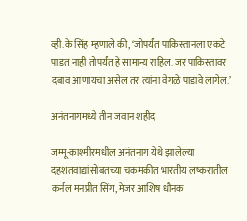व्ही.के सिंह म्हणाले की, ‘जोपर्यंत पाकिस्तानला एकटे पाडत नाही तोपर्यंत हे सामान्य राहिल. जर पाकिस्तावर दबाव आणायचा असेल तर त्यांना वेगळे पाडावे लागेल.’

अनंतनागमध्ये तीन जवान शहीद

जम्मू-काश्मीरमधील अनंतनाग येथे झालेल्या दहशतवाद्यांसोबतच्या चकमकीत भारतीय लष्करातील कर्नल मनप्रीत सिंग, मेजर आशिष धौनक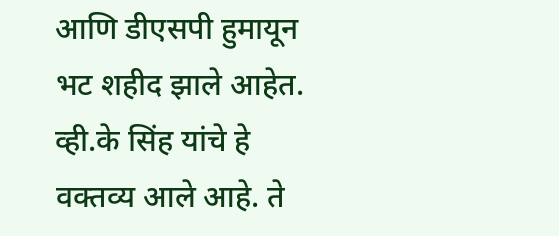आणि डीएसपी हुमायून भट शहीद झाले आहेत. व्ही.के सिंह यांचे हे वक्तव्य आले आहे. ते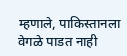म्हणाले, पाकिस्तानला वेगळे पाडत नाही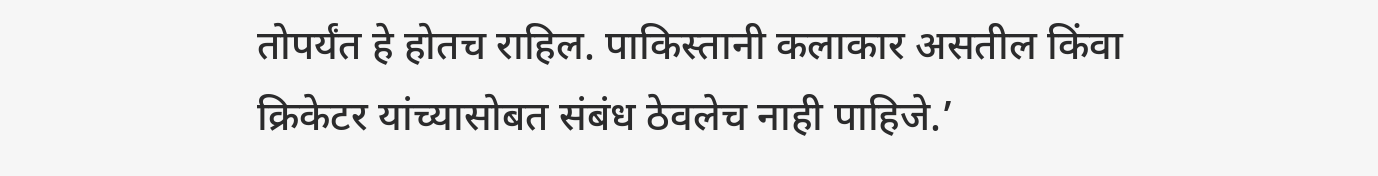तोपर्यंत हे होतच राहिल. पाकिस्तानी कलाकार असतील किंवा क्रिकेटर यांच्यासोबत संबंध ठेवलेच नाही पाहिजे.’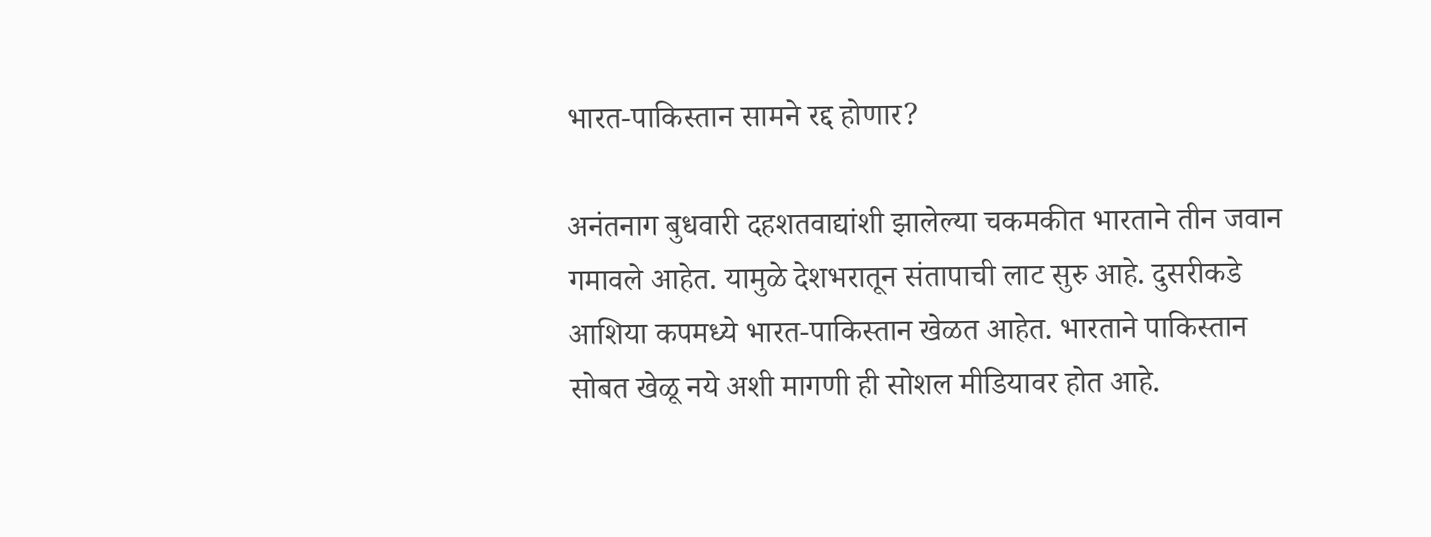भारत-पाकिस्तान सामने रद्द होणार?

अनंतनाग बुधवारी दहशतवाद्यांशी झालेल्या चकमकीत भारताने तीन जवान गमावले आहेत. यामुळे देशभरातून संतापाची लाट सुरु आहे. दुसरीकडे आशिया कपमध्ये भारत-पाकिस्तान खेळत आहेत. भारताने पाकिस्तान सोबत खेळू नये अशी मागणी ही सोशल मीडियावर होत आहे.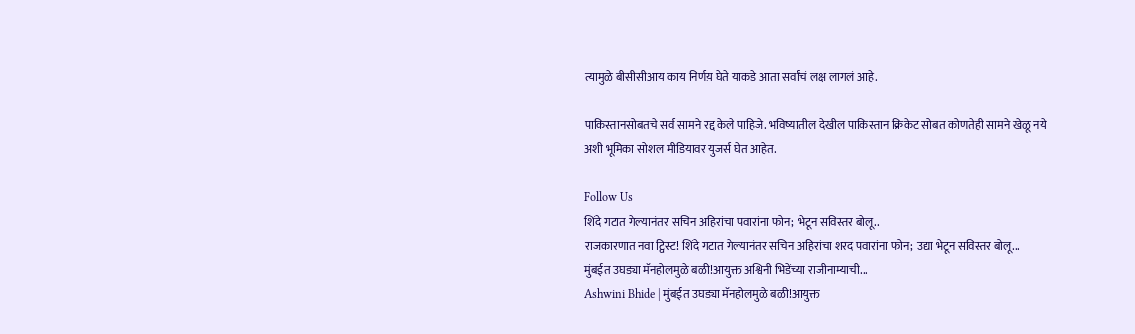त्यामुळे बीसीसीआय काय निर्णय़ घेते याकडे आता सर्वांचं लक्ष लागलं आहे.

पाकिस्तानसोबतचे सर्व सामने रद्द केले पाहिजे. भविष्यातील देखील पाकिस्तान क्रिकेट सोबत कोणतेही सामने खेळू नये अशी भूमिका सोशल मीडियावर युजर्स घेत आहेत.

Follow Us
शिंदे गटात गेल्यानंतर सचिन अहिरांचा पवारांना फोन; भेटून सविस्तर बोलू..
राजकारणात नवा ट्विस्ट! शिंदे गटात गेल्यानंतर सचिन अहिरांचा शरद पवारांना फोन; उद्या भेटून सविस्तर बोलू...
मुंबईत उघड्या मॅनहोलमुळे बळी!आयुक्त अश्विनी भिडेंच्या राजीनाम्याची...
Ashwini Bhide | मुंबईत उघड्या मॅनहोलमुळे बळी!आयुक्त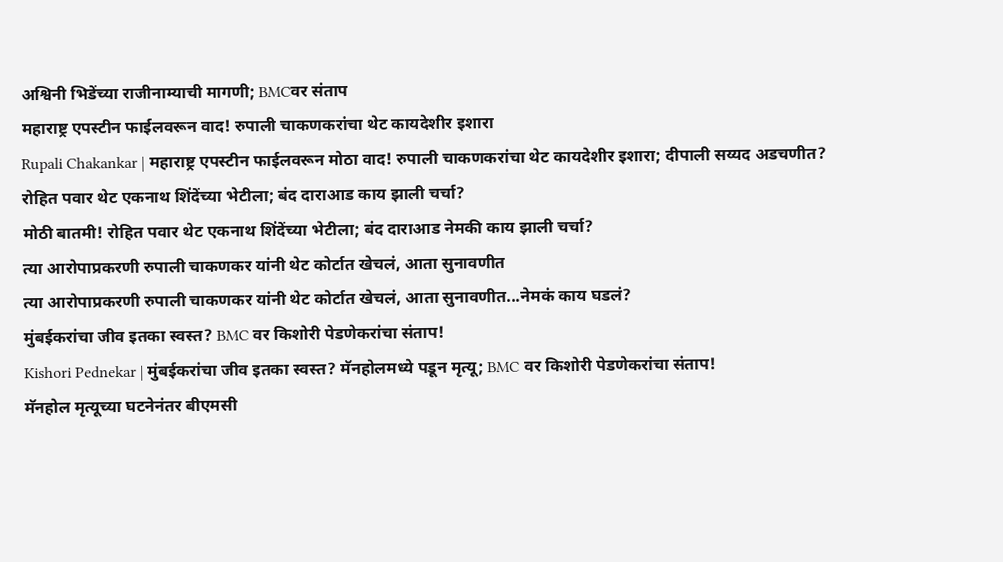अश्विनी भिडेंच्या राजीनाम्याची मागणी; BMCवर संताप
महाराष्ट्र एपस्टीन फाईलवरून वाद! रुपाली चाकणकरांचा थेट कायदेशीर इशारा
Rupali Chakankar | महाराष्ट्र एपस्टीन फाईलवरून मोठा वाद! रुपाली चाकणकरांचा थेट कायदेशीर इशारा; दीपाली सय्यद अडचणीत?
रोहित पवार थेट एकनाथ शिंदेंच्या भेटीला; बंद दाराआड काय झाली चर्चा?
मोठी बातमी! रोहित पवार थेट एकनाथ शिंदेंच्या भेटीला; बंद दाराआड नेमकी काय झाली चर्चा?
त्या आरोपाप्रकरणी रुपाली चाकणकर यांनी थेट कोर्टात खेचलं, आता सुनावणीत
त्या आरोपाप्रकरणी रुपाली चाकणकर यांनी थेट कोर्टात खेचलं, आता सुनावणीत...नेमकं काय घडलं?
मुंबईकरांचा जीव इतका स्वस्त? BMC वर किशोरी पेडणेकरांचा संताप!
Kishori Pednekar | मुंबईकरांचा जीव इतका स्वस्त? मॅनहोलमध्ये पडून मृत्यू; BMC वर किशोरी पेडणेकरांचा संताप!
मॅनहोल मृत्यूच्या घटनेनंतर बीएमसी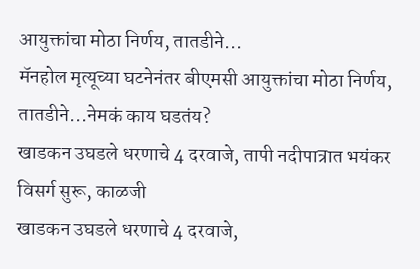आयुक्तांचा मोठा निर्णय, तातडीने...
मॅनहोल मृत्यूच्या घटनेनंतर बीएमसी आयुक्तांचा मोठा निर्णय, तातडीने...नेमकं काय घडतंय?
खाडकन उघडले धरणाचे 4 दरवाजे, तापी नदीपात्रात भयंकर विसर्ग सुरू, काळजी
खाडकन उघडले धरणाचे 4 दरवाजे,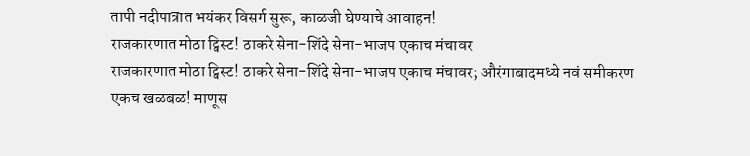तापी नदीपात्रात भयंकर विसर्ग सुरू, काळजी घेण्याचे आवाहन!
राजकारणात मोठा ट्विस्ट! ठाकरे सेना-शिंदे सेना-भाजप एकाच मंचावर
राजकारणात मोठा ट्विस्ट! ठाकरे सेना-शिंदे सेना-भाजप एकाच मंचावर; औरंगाबादमध्ये नवं समीकरण
एकच खळबळ! माणूस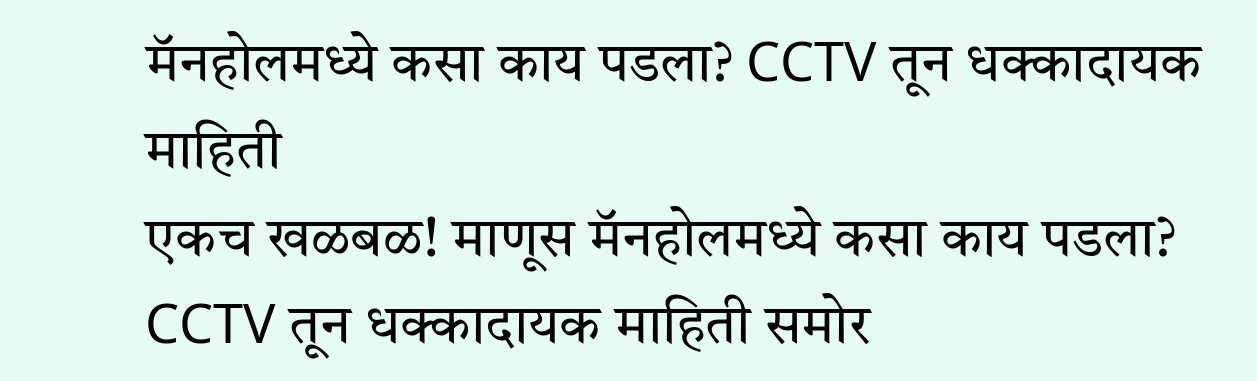मॅनहोलमध्ये कसा काय पडला? CCTV तून धक्कादायक माहिती
एकच खळबळ! माणूस मॅनहोलमध्ये कसा काय पडला? CCTV तून धक्कादायक माहिती समोर